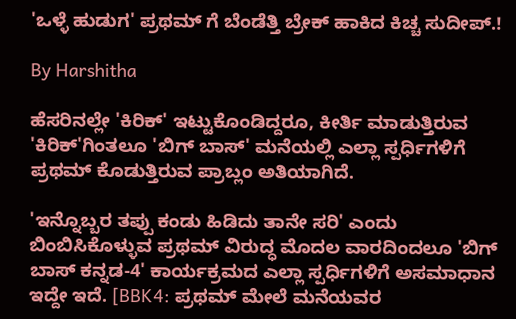'ಒಳ್ಳೆ ಹುಡುಗ' ಪ್ರಥಮ್ ಗೆ ಬೆಂಡೆತ್ತಿ ಬ್ರೇಕ್ ಹಾಕಿದ ಕಿಚ್ಚ ಸುದೀಪ್.!

By Harshitha

ಹೆಸರಿನಲ್ಲೇ 'ಕಿರಿಕ್' ಇಟ್ಟುಕೊಂಡಿದ್ದರೂ, ಕೀರ್ತಿ ಮಾಡುತ್ತಿರುವ 'ಕಿರಿಕ್'ಗಿಂತಲೂ 'ಬಿಗ್ ಬಾಸ್' ಮನೆಯಲ್ಲಿ ಎಲ್ಲಾ ಸ್ಪರ್ಧಿಗಳಿಗೆ ಪ್ರಥಮ್ ಕೊಡುತ್ತಿರುವ ಪ್ರಾಬ್ಲಂ ಅತಿಯಾಗಿದೆ.

'ಇನ್ನೊಬ್ಬರ ತಪ್ಪು ಕಂಡು ಹಿಡಿದು ತಾನೇ ಸರಿ' ಎಂದು ಬಿಂಬಿಸಿಕೊಳ್ಳುವ ಪ್ರಥಮ್ ವಿರುದ್ಧ ಮೊದಲ ವಾರದಿಂದಲೂ 'ಬಿಗ್ ಬಾಸ್ ಕನ್ನಡ-4' ಕಾರ್ಯಕ್ರಮದ ಎಲ್ಲಾ ಸ್ಪರ್ಧಿಗಳಿಗೆ ಅಸಮಾಧಾನ ಇದ್ದೇ ಇದೆ. [BBK4: ಪ್ರಥಮ್ ಮೇಲೆ ಮನೆಯವರ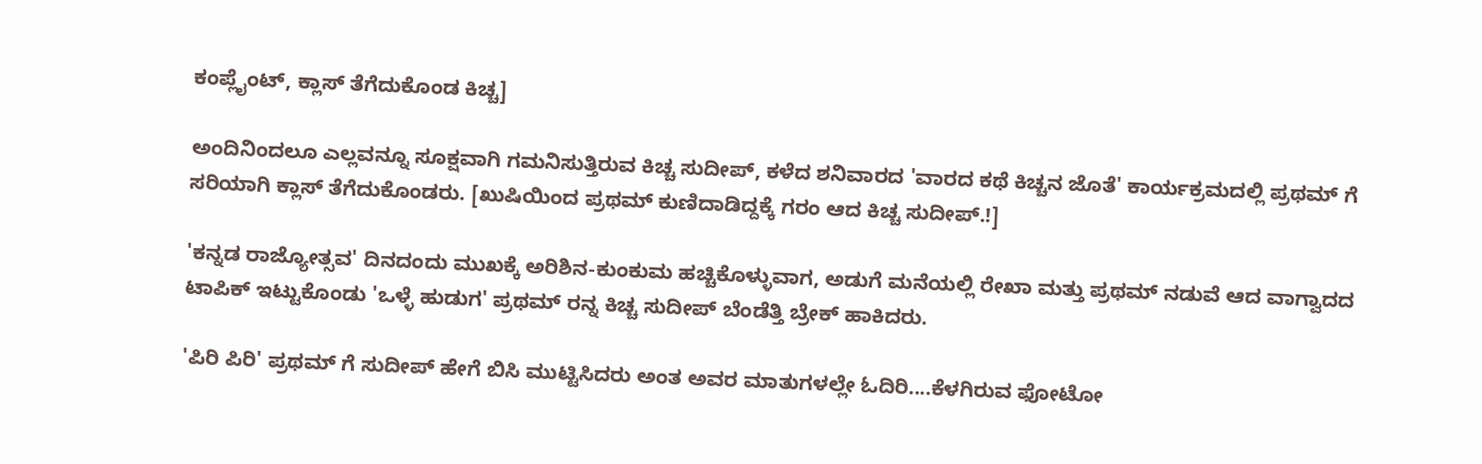ಕಂಪ್ಲೈಂಟ್, ಕ್ಲಾಸ್ ತೆಗೆದುಕೊಂಡ ಕಿಚ್ಚ]

ಅಂದಿನಿಂದಲೂ ಎಲ್ಲವನ್ನೂ ಸೂಕ್ಷವಾಗಿ ಗಮನಿಸುತ್ತಿರುವ ಕಿಚ್ಚ ಸುದೀಪ್, ಕಳೆದ ಶನಿವಾರದ 'ವಾರದ ಕಥೆ ಕಿಚ್ಚನ ಜೊತೆ' ಕಾರ್ಯಕ್ರಮದಲ್ಲಿ ಪ್ರಥಮ್ ಗೆ ಸರಿಯಾಗಿ ಕ್ಲಾಸ್ ತೆಗೆದುಕೊಂಡರು. [ಖುಷಿಯಿಂದ ಪ್ರಥಮ್ ಕುಣಿದಾಡಿದ್ದಕ್ಕೆ ಗರಂ ಆದ ಕಿಚ್ಚ ಸುದೀಪ್.!]

'ಕನ್ನಡ ರಾಜ್ಯೋತ್ಸವ' ದಿನದಂದು ಮುಖಕ್ಕೆ ಅರಿಶಿನ-ಕುಂಕುಮ ಹಚ್ಚಿಕೊಳ್ಳುವಾಗ, ಅಡುಗೆ ಮನೆಯಲ್ಲಿ ರೇಖಾ ಮತ್ತು ಪ್ರಥಮ್ ನಡುವೆ ಆದ ವಾಗ್ವಾದದ ಟಾಪಿಕ್ ಇಟ್ಟುಕೊಂಡು 'ಒಳ್ಳೆ ಹುಡುಗ' ಪ್ರಥಮ್ ರನ್ನ ಕಿಚ್ಚ ಸುದೀಪ್ ಬೆಂಡೆತ್ತಿ ಬ್ರೇಕ್ ಹಾಕಿದರು.

'ಪಿರಿ ಪಿರಿ' ಪ್ರಥಮ್ ಗೆ ಸುದೀಪ್ ಹೇಗೆ ಬಿಸಿ ಮುಟ್ಟಿಸಿದರು ಅಂತ ಅವರ ಮಾತುಗಳಲ್ಲೇ ಓದಿರಿ....ಕೆಳಗಿರುವ ಫೋಟೋ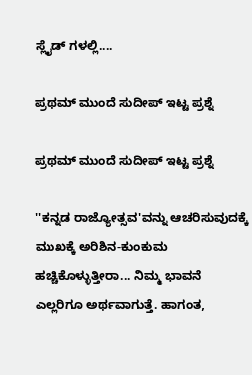ಸ್ಲೈಡ್ ಗಳಲ್ಲಿ....

ಪ್ರಥಮ್ ಮುಂದೆ ಸುದೀಪ್ ಇಟ್ಟ ಪ್ರಶ್ನೆ

ಪ್ರಥಮ್ ಮುಂದೆ ಸುದೀಪ್ ಇಟ್ಟ ಪ್ರಶ್ನೆ

''ಕನ್ನಡ ರಾಜ್ಯೋತ್ಸವ'ವನ್ನು ಆಚರಿಸುವುದಕ್ಕೆ ಮುಖಕ್ಕೆ ಅರಿಶಿನ-ಕುಂಕುಮ ಹಚ್ಚಿಕೊಳ್ಳುತ್ತೀರಾ... ನಿಮ್ಮ ಭಾವನೆ ಎಲ್ಲರಿಗೂ ಅರ್ಥವಾಗುತ್ತೆ. ಹಾಗಂತ,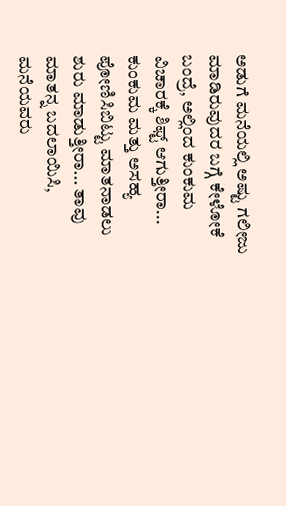ಅಡುಗೆ ಮನೆಯಲ್ಲಿ ಅಷ್ಟು ಗಲೀಜು ಮಾಡಿರುವುದರ ಬಗ್ಗೆ ಕೇಳೋಕೆ ಬಂದ್ರೆ, ಅಲ್ಲಿಂದ ಕುಂಕುಮ ವಿಚಾರಕ್ಕೆ ಶಿಫ್ಟ್ ಆಗುತ್ತೀರಾ... ಕುಂಕುಮ ಮತ್ತು ಅಸಹ್ಯ ಪೋಣಿಸಿಬಿಟ್ಟು ಮಾತನಾಡಲು ಶುರು ಮಾಡುತ್ತೀರಾ... ತಾವು ಮಾತನ್ನ ಬದಲಾಯಿಸಿ, ಮನೆಯವರು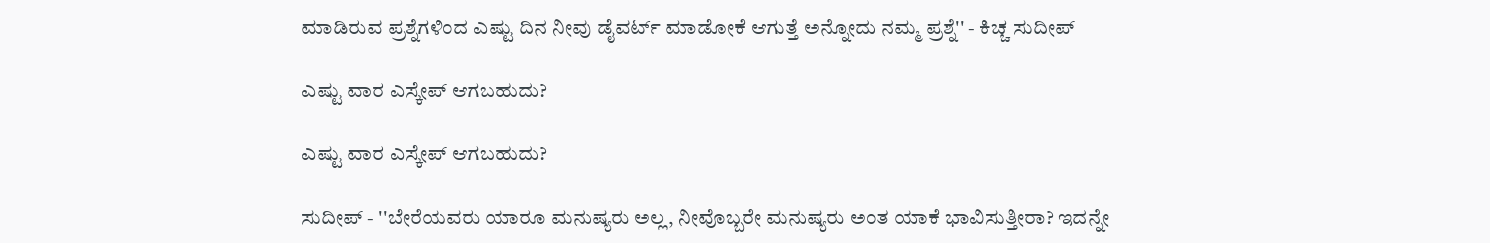ಮಾಡಿರುವ ಪ್ರಶ್ನೆಗಳಿಂದ ಎಷ್ಟು ದಿನ ನೀವು ಡೈವರ್ಟ್ ಮಾಡೋಕೆ ಆಗುತ್ತೆ ಅನ್ನೋದು ನಮ್ಮ ಪ್ರಶ್ನೆ'' - ಕಿಚ್ಚ ಸುದೀಪ್

ಎಷ್ಟು ವಾರ ಎಸ್ಕೇಪ್ ಆಗಬಹುದು?

ಎಷ್ಟು ವಾರ ಎಸ್ಕೇಪ್ ಆಗಬಹುದು?

ಸುದೀಪ್ - ''ಬೇರೆಯವರು ಯಾರೂ ಮನುಷ್ಯರು ಅಲ್ಲ, ನೀವೊಬ್ಬರೇ ಮನುಷ್ಯರು ಅಂತ ಯಾಕೆ ಭಾವಿಸುತ್ತೀರಾ? ಇದನ್ನೇ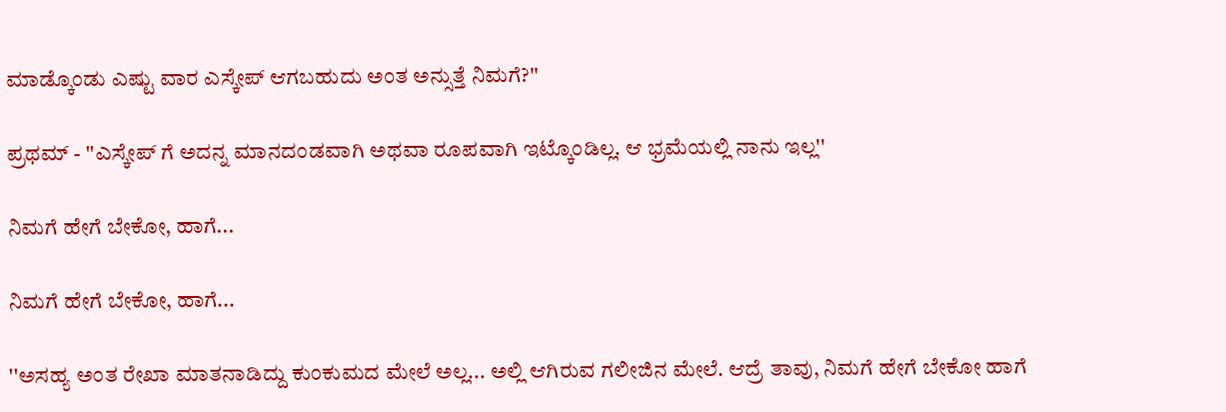ಮಾಡ್ಕೊಂಡು ಎಷ್ಟು ವಾರ ಎಸ್ಕೇಪ್ ಆಗಬಹುದು ಅಂತ ಅನ್ಸುತ್ತೆ ನಿಮಗೆ?''

ಪ್ರಥಮ್ - ''ಎಸ್ಕೇಪ್ ಗೆ ಅದನ್ನ ಮಾನದಂಡವಾಗಿ ಅಥವಾ ರೂಪವಾಗಿ ಇಟ್ಕೊಂಡಿಲ್ಲ. ಆ ಭ್ರಮೆಯಲ್ಲಿ ನಾನು ಇಲ್ಲ''

ನಿಮಗೆ ಹೇಗೆ ಬೇಕೋ, ಹಾಗೆ...

ನಿಮಗೆ ಹೇಗೆ ಬೇಕೋ, ಹಾಗೆ...

''ಅಸಹ್ಯ ಅಂತ ರೇಖಾ ಮಾತನಾಡಿದ್ದು ಕುಂಕುಮದ ಮೇಲೆ ಅಲ್ಲ... ಅಲ್ಲಿ ಆಗಿರುವ ಗಲೀಜಿನ ಮೇಲೆ. ಆದ್ರೆ ತಾವು, ನಿಮಗೆ ಹೇಗೆ ಬೇಕೋ ಹಾಗೆ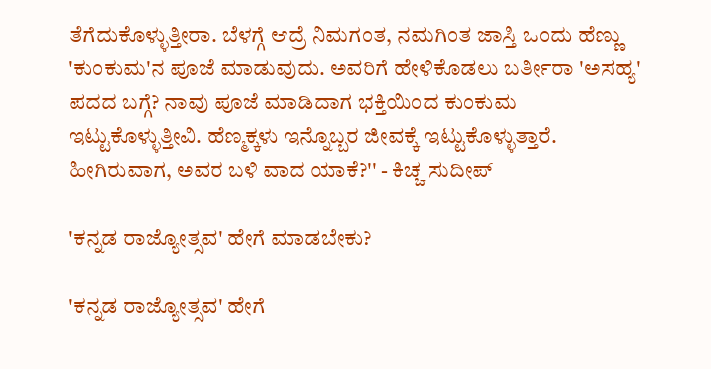ತೆಗೆದುಕೊಳ್ಳುತ್ತೀರಾ. ಬೆಳಗ್ಗೆ ಆದ್ರೆ ನಿಮಗಂತ, ನಮಗಿಂತ ಜಾಸ್ತಿ ಒಂದು ಹೆಣ್ಣು 'ಕುಂಕುಮ'ನ ಪೂಜೆ ಮಾಡುವುದು. ಅವರಿಗೆ ಹೇಳಿಕೊಡಲು ಬರ್ತೀರಾ 'ಅಸಹ್ಯ' ಪದದ ಬಗ್ಗೆ? ನಾವು ಪೂಜೆ ಮಾಡಿದಾಗ ಭಕ್ತಿಯಿಂದ ಕುಂಕುಮ ಇಟ್ಟುಕೊಳ್ಳುತ್ತೀವಿ. ಹೆಣ್ಮಕ್ಕಳು ಇನ್ನೊಬ್ಬರ ಜೀವಕ್ಕೆ ಇಟ್ಟುಕೊಳ್ಳುತ್ತಾರೆ. ಹೀಗಿರುವಾಗ, ಅವರ ಬಳಿ ವಾದ ಯಾಕೆ?'' - ಕಿಚ್ಚ ಸುದೀಪ್

'ಕನ್ನಡ ರಾಜ್ಯೋತ್ಸವ' ಹೇಗೆ ಮಾಡಬೇಕು?

'ಕನ್ನಡ ರಾಜ್ಯೋತ್ಸವ' ಹೇಗೆ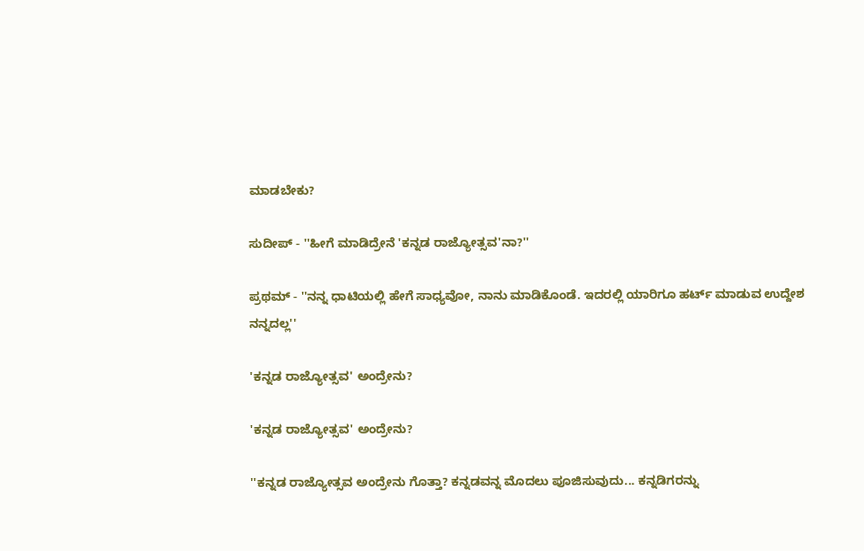ಮಾಡಬೇಕು?

ಸುದೀಪ್ - ''ಹೀಗೆ ಮಾಡಿದ್ರೇನೆ 'ಕನ್ನಡ ರಾಜ್ಯೋತ್ಸವ'ನಾ?''

ಪ್ರಥಮ್ - ''ನನ್ನ ಧಾಟಿಯಲ್ಲಿ ಹೇಗೆ ಸಾಧ್ಯವೋ, ನಾನು ಮಾಡಿಕೊಂಡೆ. ಇದರಲ್ಲಿ ಯಾರಿಗೂ ಹರ್ಟ್ ಮಾಡುವ ಉದ್ದೇಶ ನನ್ನದಲ್ಲ''

'ಕನ್ನಡ ರಾಜ್ಯೋತ್ಸವ' ಅಂದ್ರೇನು?

'ಕನ್ನಡ ರಾಜ್ಯೋತ್ಸವ' ಅಂದ್ರೇನು?

''ಕನ್ನಡ ರಾಜ್ಯೋತ್ಸವ ಅಂದ್ರೇನು ಗೊತ್ತಾ? ಕನ್ನಡವನ್ನ ಮೊದಲು ಪೂಜಿಸುವುದು... ಕನ್ನಡಿಗರನ್ನು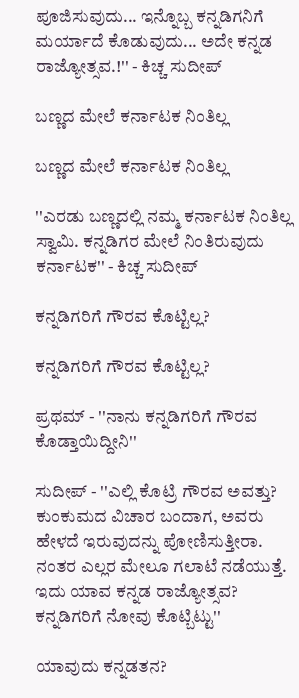ಪೂಜಿಸುವುದು... ಇನ್ನೊಬ್ಬ ಕನ್ನಡಿಗನಿಗೆ ಮರ್ಯಾದೆ ಕೊಡುವುದು... ಅದೇ ಕನ್ನಡ ರಾಜ್ಯೋತ್ಸವ.!'' - ಕಿಚ್ಚ ಸುದೀಪ್

ಬಣ್ಣದ ಮೇಲೆ ಕರ್ನಾಟಕ ನಿಂತಿಲ್ಲ

ಬಣ್ಣದ ಮೇಲೆ ಕರ್ನಾಟಕ ನಿಂತಿಲ್ಲ

''ಎರಡು ಬಣ್ಣದಲ್ಲಿ ನಮ್ಮ ಕರ್ನಾಟಕ ನಿಂತಿಲ್ಲ ಸ್ವಾಮಿ. ಕನ್ನಡಿಗರ ಮೇಲೆ ನಿಂತಿರುವುದು ಕರ್ನಾಟಕ'' - ಕಿಚ್ಚ ಸುದೀಪ್

ಕನ್ನಡಿಗರಿಗೆ ಗೌರವ ಕೊಟ್ಟಿಲ್ಲ?

ಕನ್ನಡಿಗರಿಗೆ ಗೌರವ ಕೊಟ್ಟಿಲ್ಲ?

ಪ್ರಥಮ್ - ''ನಾನು ಕನ್ನಡಿಗರಿಗೆ ಗೌರವ ಕೊಡ್ತಾಯಿದ್ದೀನಿ''

ಸುದೀಪ್ - ''ಎಲ್ಲಿ ಕೊಟ್ರಿ ಗೌರವ ಅವತ್ತು? ಕುಂಕುಮದ ವಿಚಾರ ಬಂದಾಗ, ಅವರು ಹೇಳದೆ ಇರುವುದನ್ನು ಪೋಣಿಸುತ್ತೀರಾ. ನಂತರ ಎಲ್ಲರ ಮೇಲೂ ಗಲಾಟೆ ನಡೆಯುತ್ತೆ. ಇದು ಯಾವ ಕನ್ನಡ ರಾಜ್ಯೋತ್ಸವ? ಕನ್ನಡಿಗರಿಗೆ ನೋವು ಕೊಟ್ಬಿಟ್ಟು''

ಯಾವುದು ಕನ್ನಡತನ?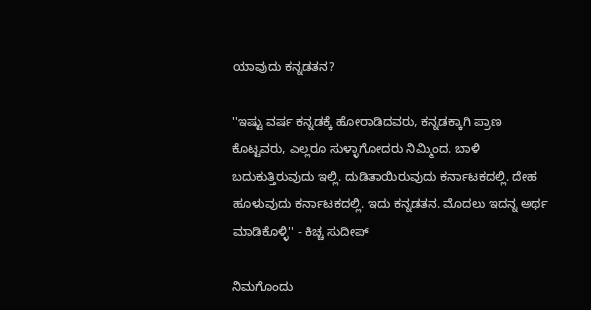ಯಾವುದು ಕನ್ನಡತನ?

''ಇಷ್ಟು ವರ್ಷ ಕನ್ನಡಕ್ಕೆ ಹೋರಾಡಿದವರು, ಕನ್ನಡಕ್ಕಾಗಿ ಪ್ರಾಣ ಕೊಟ್ಟವರು, ಎಲ್ಲರೂ ಸುಳ್ಳಾಗೋದರು ನಿಮ್ಮಿಂದ. ಬಾಳಿ ಬದುಕುತ್ತಿರುವುದು ಇಲ್ಲಿ. ದುಡಿತಾಯಿರುವುದು ಕರ್ನಾಟಕದಲ್ಲಿ. ದೇಹ ಹೂಳುವುದು ಕರ್ನಾಟಕದಲ್ಲಿ. ಇದು ಕನ್ನಡತನ. ಮೊದಲು ಇದನ್ನ ಅರ್ಥ ಮಾಡಿಕೊಳ್ಳಿ'' - ಕಿಚ್ಚ ಸುದೀಪ್

ನಿಮಗೊಂದು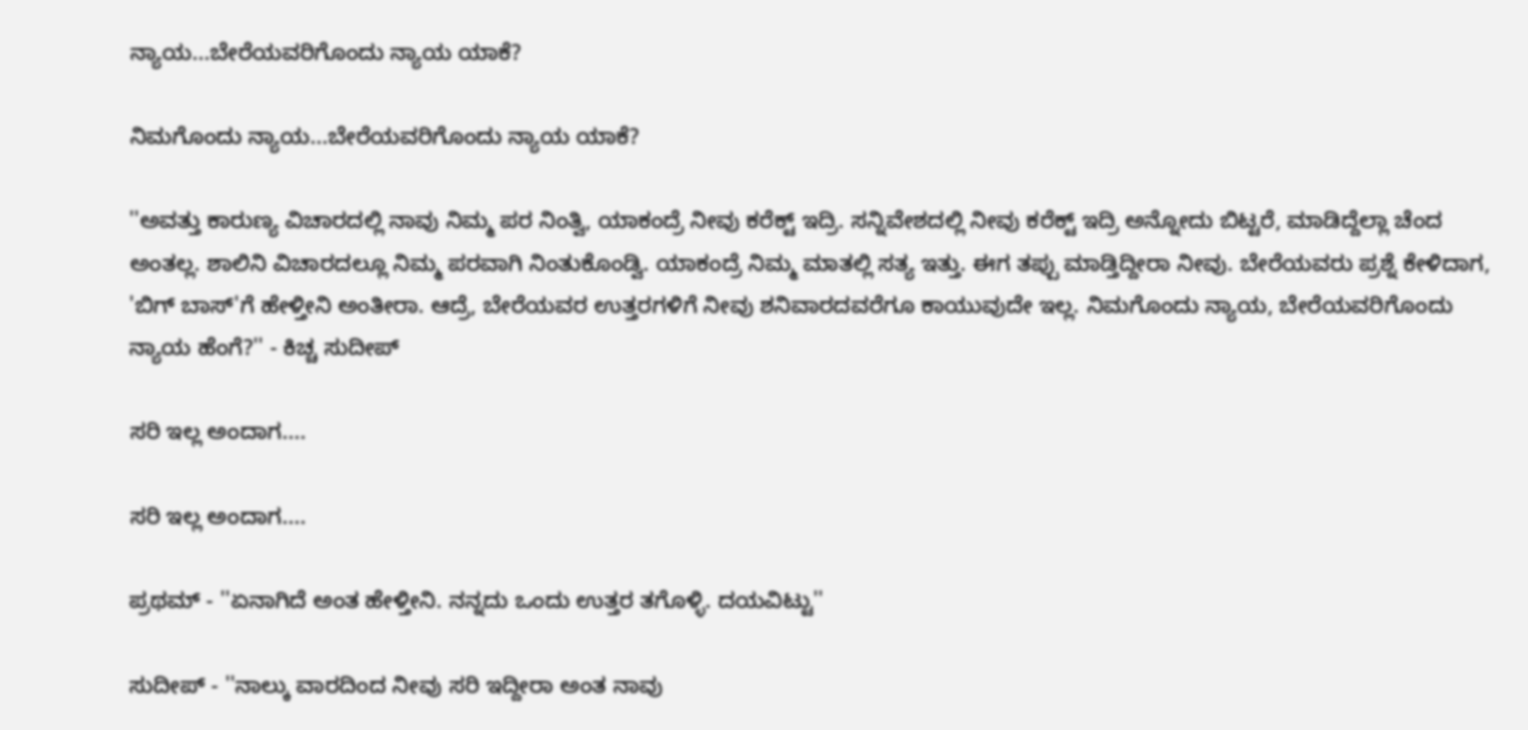ನ್ಯಾಯ...ಬೇರೆಯವರಿಗೊಂದು ನ್ಯಾಯ ಯಾಕೆ?

ನಿಮಗೊಂದು ನ್ಯಾಯ...ಬೇರೆಯವರಿಗೊಂದು ನ್ಯಾಯ ಯಾಕೆ?

''ಅವತ್ತು ಕಾರುಣ್ಯ ವಿಚಾರದಲ್ಲಿ ನಾವು ನಿಮ್ಮ ಪರ ನಿಂತ್ವಿ, ಯಾಕಂದ್ರೆ ನೀವು ಕರೆಕ್ಟ್ ಇದ್ರಿ. ಸನ್ನಿವೇಶದಲ್ಲಿ ನೀವು ಕರೆಕ್ಟ್ ಇದ್ರಿ ಅನ್ನೋದು ಬಿಟ್ಟರೆ, ಮಾಡಿದ್ದೆಲ್ಲಾ ಚೆಂದ ಅಂತಲ್ಲ. ಶಾಲಿನಿ ವಿಚಾರದಲ್ಲೂ ನಿಮ್ಮ ಪರವಾಗಿ ನಿಂತುಕೊಂಡ್ವಿ. ಯಾಕಂದ್ರೆ ನಿಮ್ಮ ಮಾತಲ್ಲಿ ಸತ್ಯ ಇತ್ತು. ಈಗ ತಪ್ಪು ಮಾಡ್ತಿದ್ದೀರಾ ನೀವು. ಬೇರೆಯವರು ಪ್ರಶ್ನೆ ಕೇಳಿದಾಗ, 'ಬಿಗ್ ಬಾಸ್'ಗೆ ಹೇಳ್ತೀನಿ ಅಂತೀರಾ. ಆದ್ರೆ, ಬೇರೆಯವರ ಉತ್ತರಗಳಿಗೆ ನೀವು ಶನಿವಾರದವರೆಗೂ ಕಾಯುವುದೇ ಇಲ್ಲ. ನಿಮಗೊಂದು ನ್ಯಾಯ, ಬೇರೆಯವರಿಗೊಂದು ನ್ಯಾಯ ಹೆಂಗೆ?'' - ಕಿಚ್ಚ ಸುದೀಪ್

ಸರಿ ಇಲ್ಲ ಅಂದಾಗ....

ಸರಿ ಇಲ್ಲ ಅಂದಾಗ....

ಪ್ರಥಮ್ - ''ಏನಾಗಿದೆ ಅಂತ ಹೇಳ್ತೀನಿ. ನನ್ನದು ಒಂದು ಉತ್ತರ ತಗೊಳ್ಳಿ. ದಯವಿಟ್ಟು''

ಸುದೀಪ್ - ''ನಾಲ್ಕು ವಾರದಿಂದ ನೀವು ಸರಿ ಇದ್ದೀರಾ ಅಂತ ನಾವು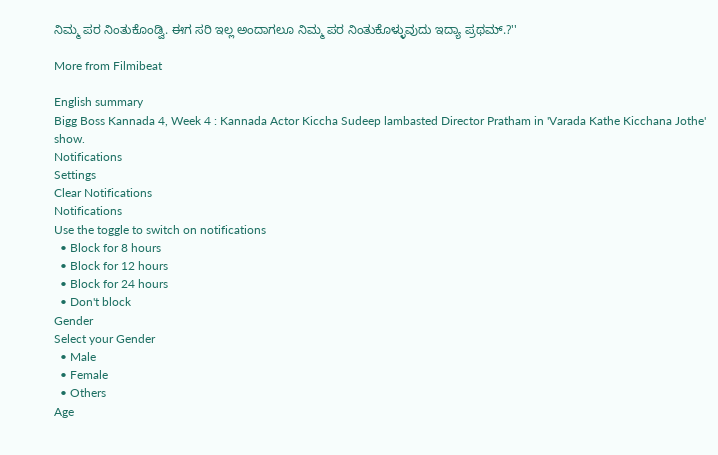ನಿಮ್ಮ ಪರ ನಿಂತುಕೊಂಡ್ವಿ. ಈಗ ಸರಿ ಇಲ್ಲ ಅಂದಾಗಲೂ ನಿಮ್ಮ ಪರ ನಿಂತುಕೊಳ್ಳುವುದು ಇದ್ಯಾ ಪ್ರಥಮ್.?''

More from Filmibeat

English summary
Bigg Boss Kannada 4, Week 4 : Kannada Actor Kiccha Sudeep lambasted Director Pratham in 'Varada Kathe Kicchana Jothe' show.
Notifications
Settings
Clear Notifications
Notifications
Use the toggle to switch on notifications
  • Block for 8 hours
  • Block for 12 hours
  • Block for 24 hours
  • Don't block
Gender
Select your Gender
  • Male
  • Female
  • Others
Age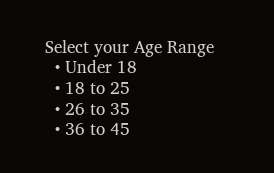Select your Age Range
  • Under 18
  • 18 to 25
  • 26 to 35
  • 36 to 45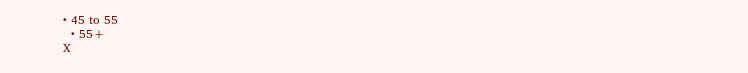• 45 to 55
  • 55+
X